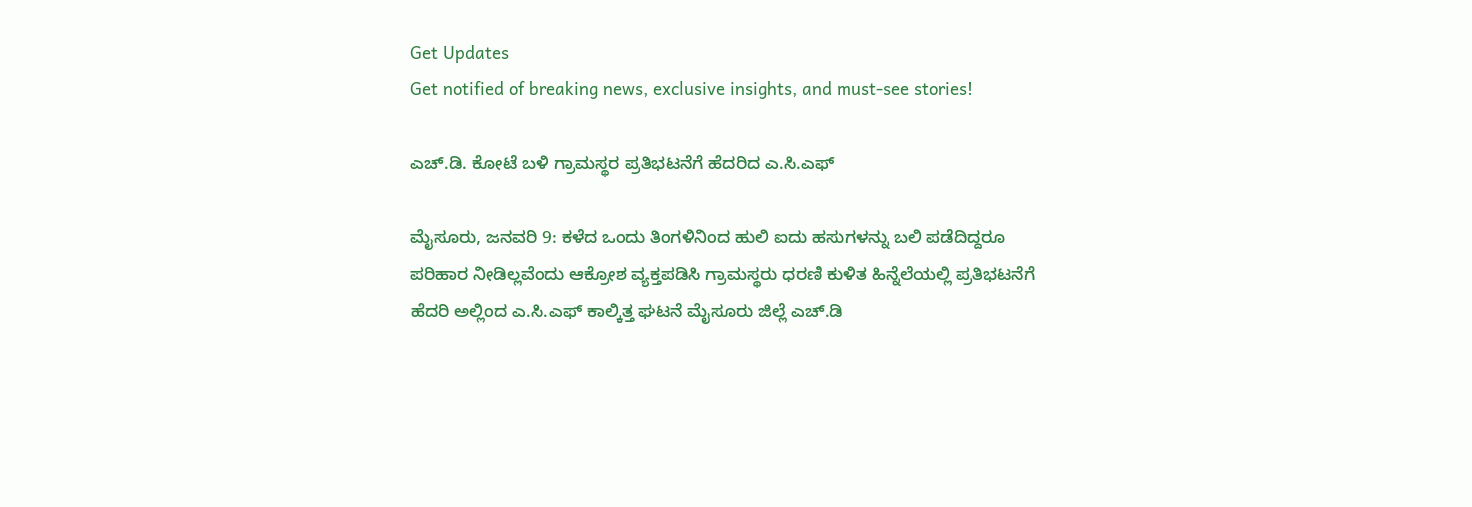Get Updates
Get notified of breaking news, exclusive insights, and must-see stories!

ಎಚ್.ಡಿ. ಕೋಟೆ ಬಳಿ ಗ್ರಾಮಸ್ಥರ ಪ್ರತಿಭಟನೆಗೆ ಹೆದರಿದ ಎ.ಸಿ.ಎಫ್

ಮೈಸೂರು, ಜನವರಿ 9: ಕಳೆದ ಒಂದು ತಿಂಗಳಿನಿಂದ ಹುಲಿ ಐದು ಹಸುಗಳನ್ನು ಬಲಿ ಪಡೆದಿದ್ದರೂ ಪರಿಹಾರ ನೀಡಿಲ್ಲವೆಂದು ಆಕ್ರೋಶ ವ್ಯಕ್ತಪಡಿಸಿ ಗ್ರಾಮಸ್ಥರು ಧರಣಿ ಕುಳಿತ ಹಿನ್ನೆಲೆಯಲ್ಲಿ ಪ್ರತಿಭಟನೆಗೆ ಹೆದರಿ ಅಲ್ಲಿಂದ ಎ.ಸಿ.ಎಫ್ ಕಾಲ್ಕಿತ್ತ ಘಟನೆ ಮೈಸೂರು ಜಿಲ್ಲೆ ಎಚ್.ಡಿ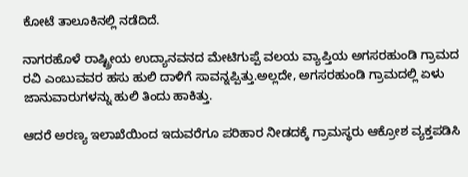ಕೋಟೆ ತಾಲೂಕಿನಲ್ಲಿ ನಡೆದಿದೆ.

ನಾಗರಹೊಳೆ ರಾಷ್ಟ್ರೀಯ ಉದ್ಯಾನವನದ ಮೇಟಿಗುಪ್ಪೆ ವಲಯ ವ್ಯಾಪ್ತಿಯ ಅಗಸರಹುಂಡಿ ಗ್ರಾಮದ ರವಿ ಎಂಬುವವರ ಹಸು ಹುಲಿ ದಾಳಿಗೆ ಸಾವನ್ನಪ್ಪಿತ್ತು.ಅಲ್ಲದೇ, ಅಗಸರಹುಂಡಿ ಗ್ರಾಮದಲ್ಲಿ ಏಳು ಜಾನುವಾರುಗಳನ್ನು ಹುಲಿ ತಿಂದು ಹಾಕಿತ್ತು.

ಆದರೆ ಅರಣ್ಯ ಇಲಾಖೆಯಿಂದ ಇದುವರೆಗೂ ಪರಿಹಾರ ನೀಡದಕ್ಕೆ ಗ್ರಾಮಸ್ಥರು ಆಕ್ರೋಶ ವ್ಯಕ್ತಪಡಿಸಿ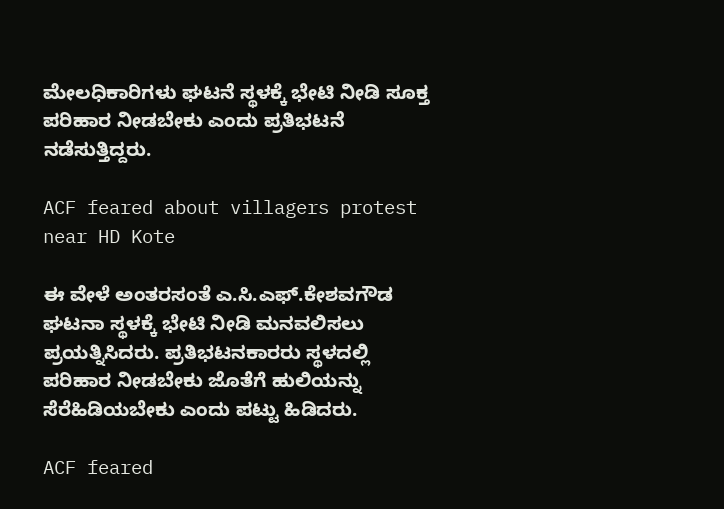ಮೇಲಧಿಕಾರಿಗಳು ಘಟನೆ ಸ್ಥಳಕ್ಕೆ ಭೇಟಿ ನೀಡಿ ಸೂಕ್ತ ಪರಿಹಾರ ನೀಡಬೇಕು ಎಂದು ಪ್ರತಿಭಟನೆ ನಡೆಸುತ್ತಿದ್ದರು.

ACF feared about villagers protest near HD Kote

ಈ ವೇಳೆ ಅಂತರಸಂತೆ ಎ.ಸಿ.ಎಫ್.ಕೇಶವಗೌಡ ಘಟನಾ ಸ್ಥಳಕ್ಕೆ ಭೇಟಿ ನೀಡಿ ಮನವಲಿಸಲು ಪ್ರಯತ್ನಿಸಿದರು. ಪ್ರತಿಭಟನಕಾರರು ಸ್ಥಳದಲ್ಲಿ ಪರಿಹಾರ ನೀಡಬೇಕು ಜೊತೆಗೆ ಹುಲಿಯನ್ನು ಸೆರೆಹಿಡಿಯಬೇಕು ಎಂದು ಪಟ್ಟು ಹಿಡಿದರು.

ACF feared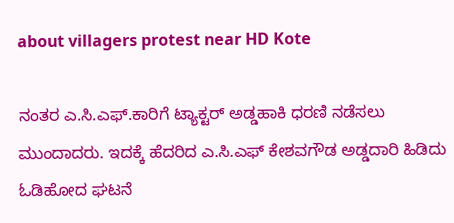about villagers protest near HD Kote

ನಂತರ ಎ.ಸಿ.ಎಫ್.ಕಾರಿಗೆ ಟ್ಯಾಕ್ಟರ್ ಅಡ್ಡಹಾಕಿ ಧರಣಿ ನಡೆಸಲು ಮುಂದಾದರು. ಇದಕ್ಕೆ ಹೆದರಿದ ಎ.ಸಿ.ಎಫ್ ಕೇಶವಗೌಡ ಅಡ್ಡದಾರಿ ಹಿಡಿದು ಓಡಿಹೋದ ಘಟನೆ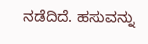ನಡೆದಿದೆ. ಹಸುವನ್ನು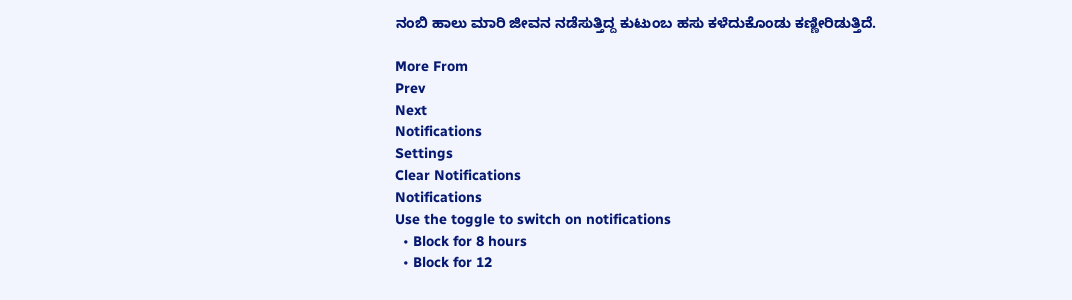ನಂಬಿ ಹಾಲು ಮಾರಿ ಜೀವನ ನಡೆಸುತ್ತಿದ್ದ ಕುಟುಂಬ ಹಸು ಕಳೆದುಕೊಂಡು ಕಣ್ಣೀರಿಡುತ್ತಿದೆ.

More From
Prev
Next
Notifications
Settings
Clear Notifications
Notifications
Use the toggle to switch on notifications
  • Block for 8 hours
  • Block for 12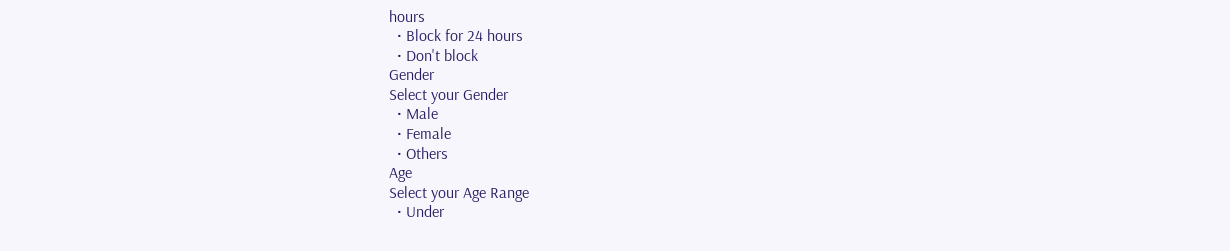hours
  • Block for 24 hours
  • Don't block
Gender
Select your Gender
  • Male
  • Female
  • Others
Age
Select your Age Range
  • Under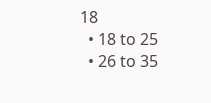18
  • 18 to 25
  • 26 to 35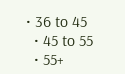• 36 to 45
  • 45 to 55
  • 55+